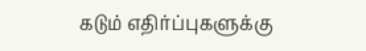கடும் எதிர்ப்புகளுக்கு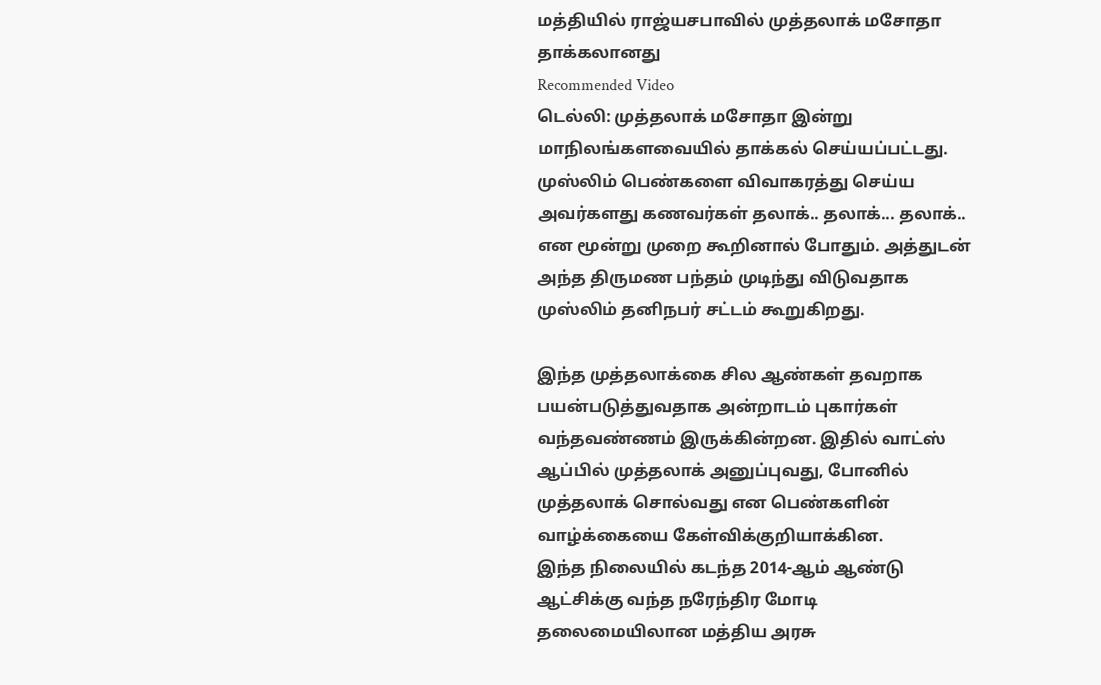மத்தியில் ராஜ்யசபாவில் முத்தலாக் மசோதா தாக்கலானது
Recommended Video
டெல்லி: முத்தலாக் மசோதா இன்று மாநிலங்களவையில் தாக்கல் செய்யப்பட்டது.
முஸ்லிம் பெண்களை விவாகரத்து செய்ய அவர்களது கணவர்கள் தலாக்.. தலாக்... தலாக்.. என மூன்று முறை கூறினால் போதும். அத்துடன் அந்த திருமண பந்தம் முடிந்து விடுவதாக முஸ்லிம் தனிநபர் சட்டம் கூறுகிறது.

இந்த முத்தலாக்கை சில ஆண்கள் தவறாக பயன்படுத்துவதாக அன்றாடம் புகார்கள் வந்தவண்ணம் இருக்கின்றன. இதில் வாட்ஸ் ஆப்பில் முத்தலாக் அனுப்புவது, போனில் முத்தலாக் சொல்வது என பெண்களின் வாழ்க்கையை கேள்விக்குறியாக்கின.
இந்த நிலையில் கடந்த 2014-ஆம் ஆண்டு ஆட்சிக்கு வந்த நரேந்திர மோடி தலைமையிலான மத்திய அரசு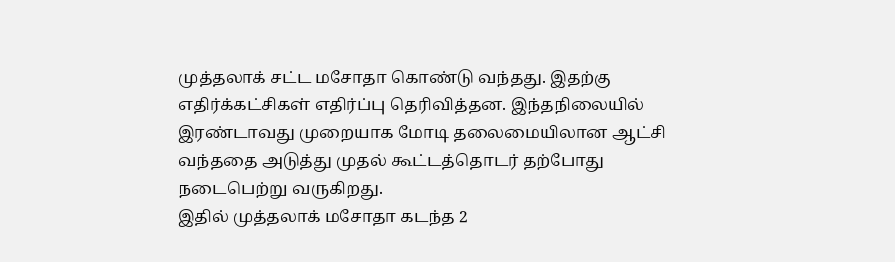முத்தலாக் சட்ட மசோதா கொண்டு வந்தது. இதற்கு எதிர்க்கட்சிகள் எதிர்ப்பு தெரிவித்தன. இந்தநிலையில் இரண்டாவது முறையாக மோடி தலைமையிலான ஆட்சி வந்ததை அடுத்து முதல் கூட்டத்தொடர் தற்போது நடைபெற்று வருகிறது.
இதில் முத்தலாக் மசோதா கடந்த 2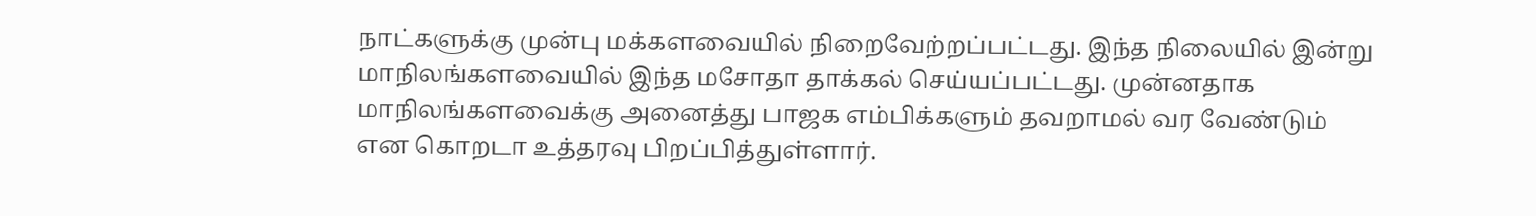நாட்களுக்கு முன்பு மக்களவையில் நிறைவேற்றப்பட்டது. இந்த நிலையில் இன்று மாநிலங்களவையில் இந்த மசோதா தாக்கல் செய்யப்பட்டது. முன்னதாக மாநிலங்களவைக்கு அனைத்து பாஜக எம்பிக்களும் தவறாமல் வர வேண்டும் என கொறடா உத்தரவு பிறப்பித்துள்ளார்.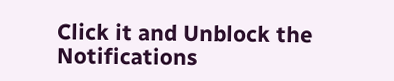Click it and Unblock the Notifications